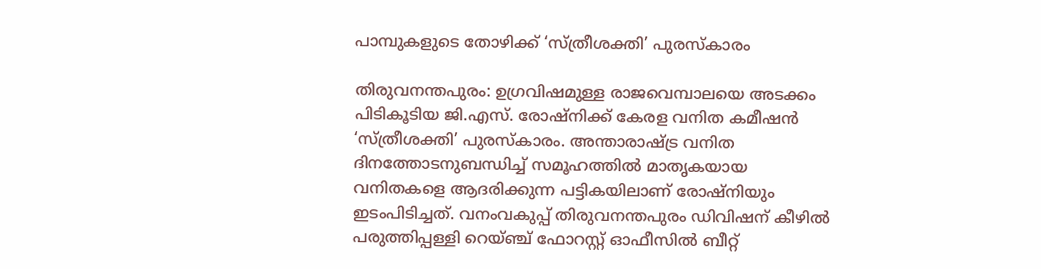പാമ്പുകളുടെ തോഴിക്ക് ‘സ്ത്രീശക്തി’ പുരസ്കാരം

തിരുവനന്തപുരം: ഉഗ്രവിഷമുള്ള രാജവെമ്പാലയെ അടക്കം പിടികൂടിയ ജി.എസ്. രോഷ്നിക്ക് കേരള വനിത കമീഷൻ ‘സ്ത്രീശക്തി’ പുരസ്കാരം. അന്താരാഷ്ട്ര വനിത ദിനത്തോടനുബന്ധിച്ച് സമൂഹത്തിൽ മാതൃകയായ വനിതകളെ ആദരിക്കുന്ന പട്ടികയിലാണ് രോഷ്നിയും ഇടംപിടിച്ചത്. വനംവകുപ്പ് തിരുവനന്തപുരം ഡിവിഷന് കീഴിൽ പരുത്തിപ്പള്ളി റെയ്ഞ്ച് ഫോറസ്റ്റ് ഓഫീസിൽ ബീറ്റ്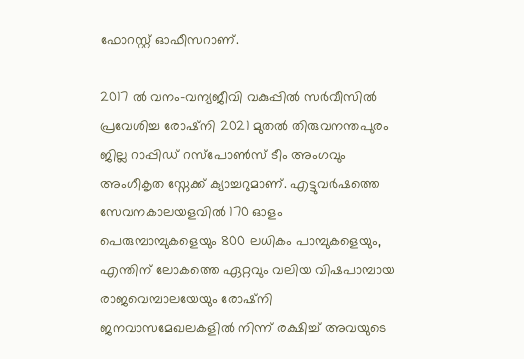ഫോറസ്റ്റ് ഓഫീസറാണ്.

2017 ൽ വനം-വന്യജീവി വകുപ്പിൽ സർവീസിൽ പ്രവേശിച്ച രോഷ്‌നി 2021 മുതൽ തിരുവനന്തപുരം ജില്ല റാപ്പിഡ് റസ്പോൺസ് ടീം അംഗവും അംഗീകൃത സ്നേക്ക് ക്യാച്ചറുമാണ്. എട്ടുവർഷത്തെ സേവനകാലയളവിൽ 170 ഓളം പെരുമ്പാമ്പുകളെയും 800 ലധികം പാമ്പുകളെയും, എന്തിന് ലോകത്തെ ഏറ്റവും വലിയ വിഷപാമ്പായ രാജവെമ്പാലയേയും രോഷ്‌നി ജനവാസമേഖലകളിൽ നിന്ന് രക്ഷിച്ച് അവയുടെ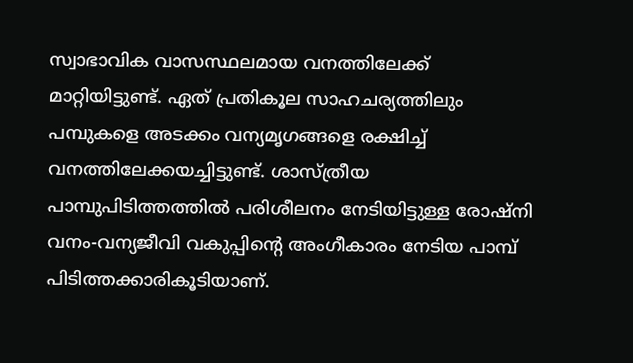സ്വാഭാവിക വാസസ്ഥലമായ വനത്തിലേക്ക് മാറ്റിയിട്ടുണ്ട്. ഏത് പ്രതികൂല സാഹചര്യത്തിലും പമ്പുകളെ അടക്കം വന്യമൃഗങ്ങളെ രക്ഷിച്ച് വനത്തിലേക്കയച്ചിട്ടുണ്ട്. ശാസ്ത്രീയ പാമ്പുപിടിത്തത്തിൽ പരിശീലനം നേടിയിട്ടുള്ള രോഷ്നി വനം-വന്യജീവി വകുപ്പിന്‍റെ അംഗീകാരം നേടിയ പാമ്പ് പിടിത്തക്കാരികൂടിയാണ്.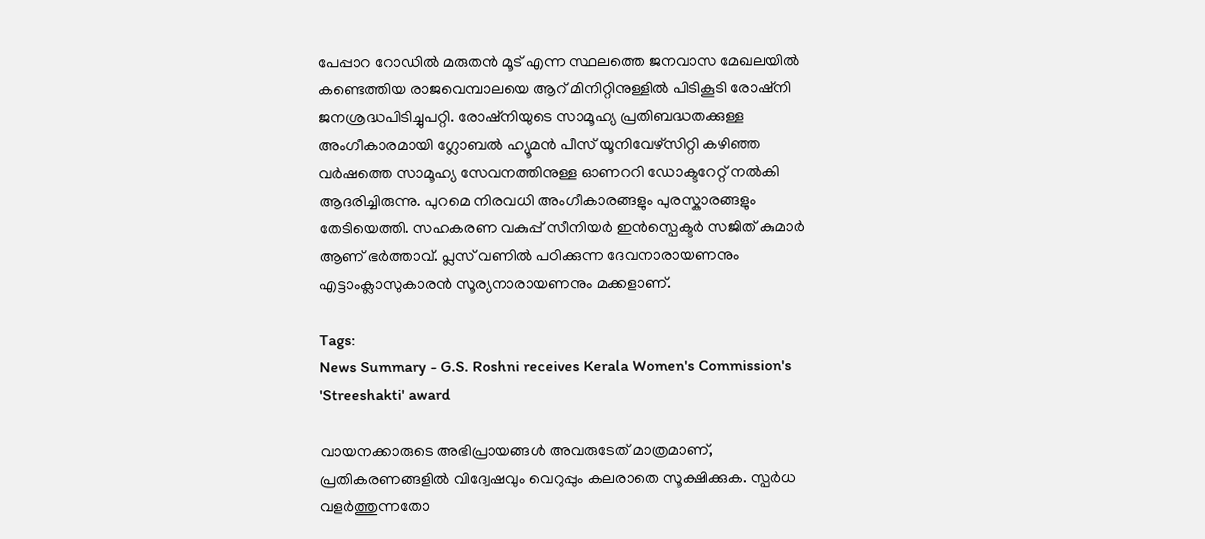പേപ്പാറ റോഡില്‍ മരുതന്‍ മൂട് എന്ന സ്ഥലത്തെ ജനവാസ മേഖലയിൽ കണ്ടെത്തിയ രാജവെമ്പാലയെ ആറ് മിനിറ്റിനുള്ളിൽ പിടികൂടി രോഷ്നി ജനശ്രദ്ധപിടിച്ചുപറ്റി. രോഷ്നിയുടെ സാമൂഹ്യ പ്രതിബദ്ധതക്കുള്ള അംഗീകാരമായി ഗ്ലോബൽ ഹ്യൂമൻ പീസ് യൂനിവേഴ്സിറ്റി കഴിഞ്ഞ വർഷത്തെ സാമൂഹ്യ സേവനത്തിനുള്ള ഓണററി ഡോക്ടറേറ്റ് നൽകി ആദരിച്ചിരുന്നു. പുറമെ നിരവധി അംഗീകാരങ്ങളും പുരസ്കാരങ്ങളും തേടിയെത്തി. സഹകരണ വകുപ്പ് സീനിയർ ഇൻസ്പെക്ടർ സജിത് കുമാർ ആണ് ഭർത്താവ്. പ്ലസ് വണിൽ പഠിക്കുന്ന ദേവനാരായണനും എട്ടാംക്ലാസുകാരൻ സൂര്യനാരായണനും മക്കളാണ്.

Tags:
News Summary - G.S. Roshni receives Kerala Women's Commission's 'Streeshakti' award

വായനക്കാരുടെ അഭിപ്രായങ്ങള്‍ അവരുടേത് മാത്രമാണ്, പ്രതികരണങ്ങളിൽ വിദ്വേഷവും വെറുപ്പും കലരാതെ സൂക്ഷിക്കുക. സ്പർധ വളർത്തുന്നതോ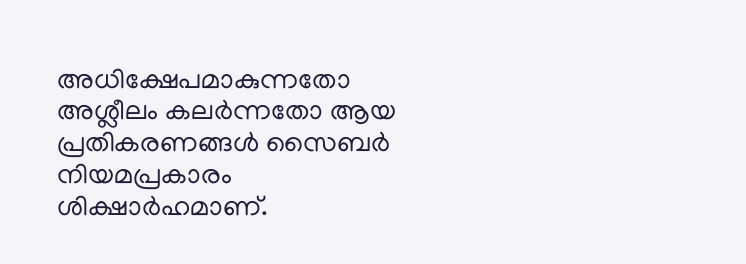അധിക്ഷേപമാകുന്നതോ അശ്ലീലം കലർന്നതോ ആയ പ്രതികരണങ്ങൾ സൈബർ നിയമപ്രകാരം ശിക്ഷാർഹമാണ്.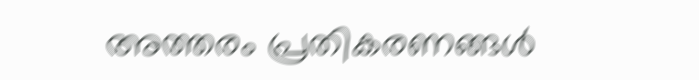അത്തരം പ്രതികരണങ്ങൾ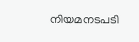നിയമനടപടി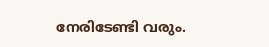നേരിടേണ്ടി വരും.